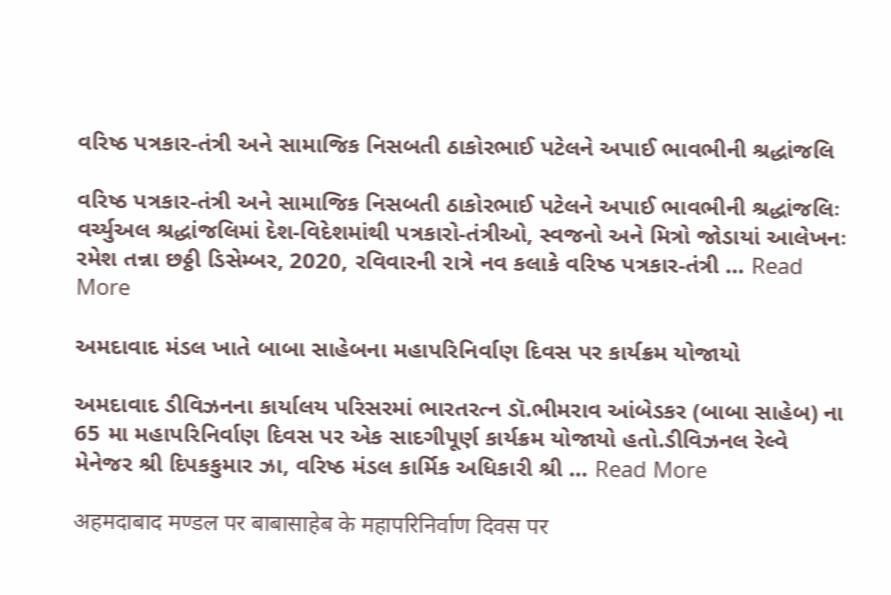વરિષ્ઠ પત્રકાર-તંત્રી અને સામાજિક નિસબતી ઠાકોરભાઈ પટેલને અપાઈ ભાવભીની શ્રદ્ધાંજલિ

વરિષ્ઠ પત્રકાર-તંત્રી અને સામાજિક નિસબતી ઠાકોરભાઈ પટેલને અપાઈ ભાવભીની શ્રદ્ધાંજલિઃ વર્ચ્યુઅલ શ્રદ્ધાંજલિમાં દેશ-વિદેશમાંથી પત્રકારો-તંત્રીઓ, સ્વજનો અને મિત્રો જોડાયાં આલેખનઃ રમેશ તન્ના છઠ્ઠી ડિસેમ્બર, 2020, રવિવારની રાત્રે નવ કલાકે વરિષ્ઠ પત્રકાર-તંત્રી … Read More

અમદાવાદ મંડલ ખાતે બાબા સાહેબના મહાપરિનિર્વાણ દિવસ પર કાર્યક્રમ યોજાયો

અમદાવાદ ડીવિઝનના કાર્યાલય પરિસરમાં ભારતરત્ન ડૉ.ભીમરાવ આંબેડકર (બાબા સાહેબ) ના 65 મા મહાપરિનિર્વાણ દિવસ પર એક સાદગીપૂર્ણ કાર્યક્રમ યોજાયો હતો.ડીવિઝનલ રેલ્વે મેનેજર શ્રી દિપકકુમાર ઝા, વરિષ્ઠ મંડલ કાર્મિક અધિકારી શ્રી … Read More

अहमदाबाद मण्डल पर बाबासाहेब के महापरिनिर्वाण दिवस पर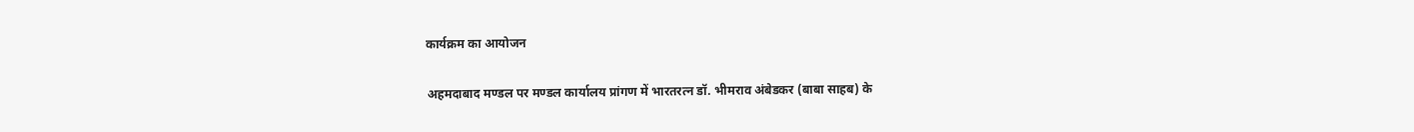कार्यक्रम का आयोजन

अहमदाबाद मण्डल पर मण्डल कार्यालय प्रांगण में भारतरत्न डॉ. भीमराव अंबेडकर (बाबा साहब) के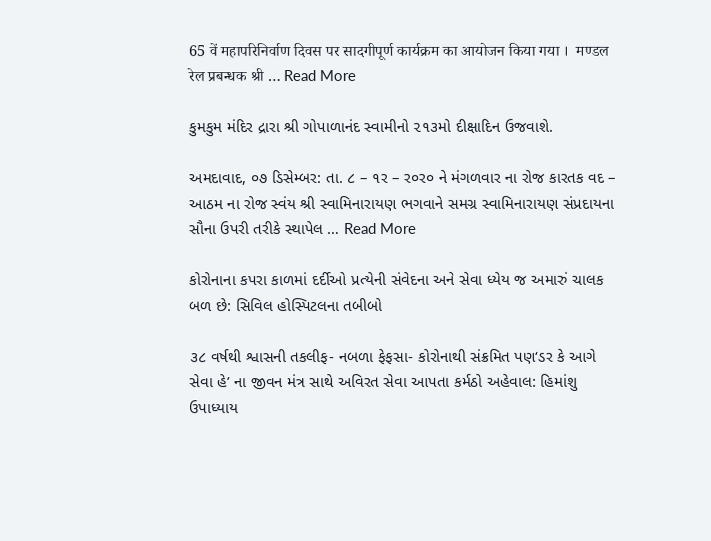65 वें महापरिनिर्वाण दिवस पर सादगीपूर्ण कार्यक्रम का आयोजन किया गया ।  मण्डल रेल प्रबन्धक श्री … Read More

કુમકુમ મંદિર દ્રારા શ્રી ગોપાળાનંદ સ્વામીનો ૨૧૩મો દીક્ષાદિન ઉજવાશે.

અમદાવાદ, ૦૭ ડિસેમ્બર: તા. ૮ – ૧ર – ર૦ર૦ ને મંગળવાર ના રોજ કારતક વદ – આઠમ ના રોજ સ્વંય શ્રી સ્વામિનારાયણ ભગવાને સમગ્ર સ્વામિનારાયણ સંપ્રદાયના સૌના ઉપરી તરીકે સ્થાપેલ … Read More

કોરોનાના કપરા કાળમાં દર્દીઓ પ્રત્યેની સંવેદના અને સેવા ધ્યેય જ અમારું ચાલક બળ છે: સિવિલ હોસ્પિટલના તબીબો

૩૮ વર્ષથી શ્વાસની તકલીફ- નબળા ફેફસા- કોરોનાથી સંક્રમિત પણ‘ડર કે આગે સેવા હે’ ના જીવન મંત્ર સાથે અવિરત સેવા આપતા કર્મઠો અહેવાલ: હિમાંશુ ઉપાધ્યાય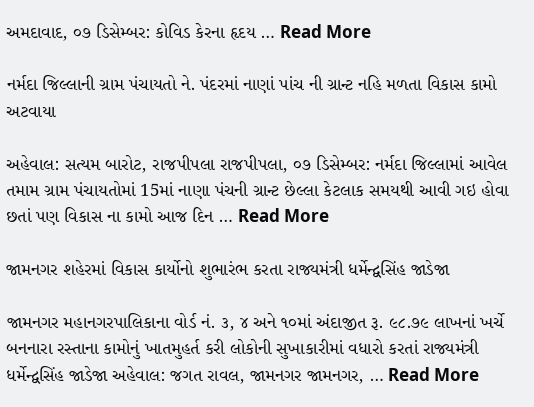અમદાવાદ, ૦૭ ડિસેમ્બર: કોવિડ કેરના હૃદય … Read More

નર્મદા જિલ્લાની ગ્રામ પંચાયતો ને. પંદરમાં નાણાં પાંચ ની ગ્રાન્ટ નહિ મળતા વિકાસ કામો અટવાયા

અહેવાલ: સત્યમ બારોટ, રાજપીપલા રાજપીપલા, ૦૭ ડિસેમ્બર: નર્મદા જિલ્લામાં આવેલ તમામ ગ્રામ પંચાયતોમાં 15માં નાણા પંચની ગ્રાન્ટ છેલ્લા કેટલાક સમયથી આવી ગઇ હોવા છતાં પણ વિકાસ ના કામો આજ દિન … Read More

જામનગર શહેરમાં વિકાસ કાર્યોનો શુભારંભ કરતા રાજ્યમંત્રી ધર્મેન્દ્વસિંહ જાડેજા

જામનગર મહાનગરપાલિકાના વોર્ડ નં. ૩, ૪ અને ૧૦માં અંદાજીત રૂ. ૯૮.૭૯ લાખનાં ખર્ચે બનનારા રસ્તાના કામોનું ખાતમુહર્ત કરી લોકોની સુખાકારીમાં વધારો કરતાં રાજ્યમંત્રી ધર્મેન્દ્વસિંહ જાડેજા અહેવાલ: જગત રાવલ, જામનગર જામનગર, … Read More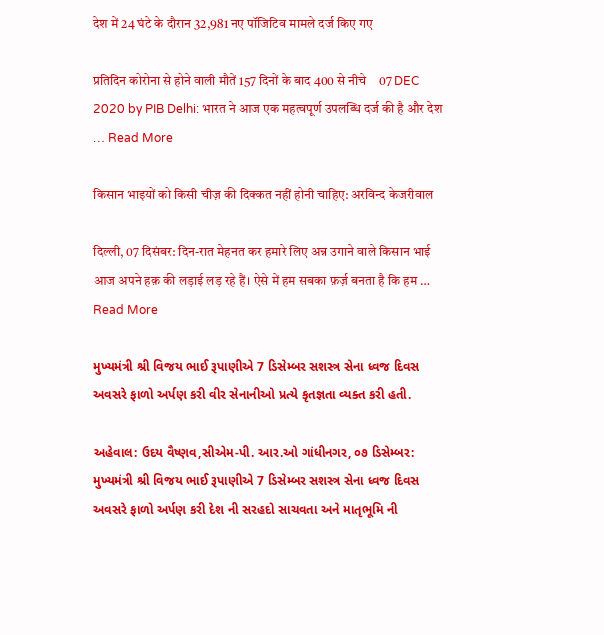देश में 24 घंटे के दौरान 32,981 नए पॉजिटिव मामले दर्ज किए गए

प्रतिदिन कोरोना से होने वाली मौतें 157 दिनों के बाद 400 से नीचे    07 DEC 2020 by PIB Delhi: भारत ने आज एक महत्‍वपूर्ण उपलब्धि दर्ज की है और देश … Read More

किसान भाइयों को किसी चीज़ की दिक्कत नहीं होनी चाहिए: अरविन्द केजरीवाल

दिल्ली, 07 दिसंबर: दिन-रात मेहनत कर हमारे लिए अन्न उगाने वाले किसान भाई आज अपने हक़ की लड़ाई लड़ रहे हैं। ऐसे में हम सबका फ़र्ज़ बनता है कि हम … Read More

મુખ્યમંત્રી શ્રી વિજય ભાઈ રૂપાણીએ 7 ડિસેમ્બર સશસ્ત્ર સેના ધ્વજ દિવસ અવસરે ફાળો અર્પણ કરી વીર સેનાનીઓ પ્રત્યે કૃતજ્ઞતા વ્યક્ત કરી હતી.

અહેવાલ: ઉદય વૈષ્ણવ,સીએમ-પી. આર.ઓ ગાંધીનગર, ૦૭ ડિસેમ્બર: મુખ્યમંત્રી શ્રી વિજય ભાઈ રૂપાણીએ 7 ડિસેમ્બર સશસ્ત્ર સેના ધ્વજ દિવસ અવસરે ફાળો અર્પણ કરી દેશ ની સરહદો સાચવતા અને માતૃભૂમિ ની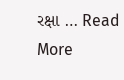રક્ષા … Read More